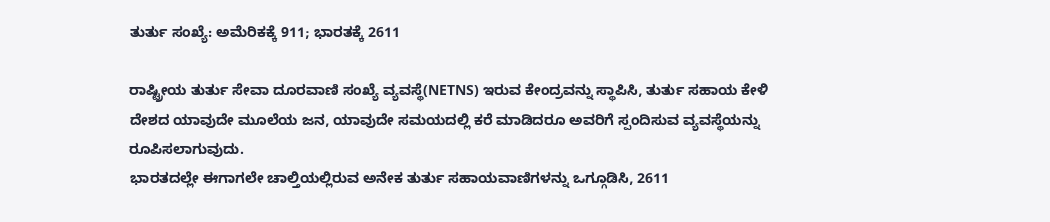ತುರ್ತು ಸಂಖ್ಯೆ: ಅಮೆರಿಕಕ್ಕೆ 911; ಭಾರತಕ್ಕೆ 2611

ರಾಷ್ಟ್ರೀಯ ತುರ್ತು ಸೇವಾ ದೂರವಾಣಿ ಸಂಖ್ಯೆ ವ್ಯವಸ್ಥೆ(NETNS) ಇರುವ ಕೇಂದ್ರವನ್ನು ಸ್ಥಾಪಿಸಿ, ತುರ್ತು ಸಹಾಯ ಕೇಳಿ ದೇಶದ ಯಾವುದೇ ಮೂಲೆಯ ಜನ, ಯಾವುದೇ ಸಮಯದಲ್ಲಿ ಕರೆ ಮಾಡಿದರೂ ಅವರಿಗೆ ಸ್ಪಂದಿಸುವ ವ್ಯವಸ್ಥೆಯನ್ನು ರೂಪಿಸಲಾಗುವುದು.
ಭಾರತದಲ್ಲೇ ಈಗಾಗಲೇ ಚಾಲ್ತಿಯಲ್ಲಿರುವ ಅನೇಕ ತುರ್ತು ಸಹಾಯವಾಣಿಗಳನ್ನು ಒಗ್ಗೂಡಿಸಿ, 2611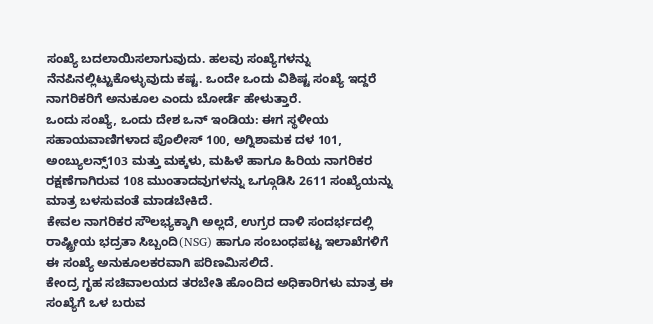ಸಂಖ್ಯೆ ಬದಲಾಯಿಸಲಾಗುವುದು. ಹಲವು ಸಂಖ್ಯೆಗಳನ್ನು ನೆನಪಿನಲ್ಲಿಟ್ಟುಕೊಳ್ಳುವುದು ಕಷ್ಟ. ಒಂದೇ ಒಂದು ವಿಶಿಷ್ಟ ಸಂಖ್ಯೆ ಇದ್ದರೆ ನಾಗರಿಕರಿಗೆ ಅನುಕೂಲ ಎಂದು ಬೋರ್ಡೆ ಹೇಳುತ್ತಾರೆ.
ಒಂದು ಸಂಖ್ಯೆ, ಒಂದು ದೇಶ ಒನ್ ಇಂಡಿಯ: ಈಗ ಸ್ಥಳೀಯ ಸಹಾಯವಾಣಿಗಳಾದ ಪೊಲೀಸ್ 100, ಅಗ್ನಿಶಾಮಕ ದಳ 101, ಅಂಬ್ಯುಲನ್ಸ್103 ಮತ್ತು ಮಕ್ಕಳು, ಮಹಿಳೆ ಹಾಗೂ ಹಿರಿಯ ನಾಗರಿಕರ ರಕ್ಷಣೆಗಾಗಿರುವ 108 ಮುಂತಾದವುಗಳನ್ನು ಒಗ್ಗೂಡಿಸಿ 2611 ಸಂಖ್ಯೆಯನ್ನು ಮಾತ್ರ ಬಳಸುವಂತೆ ಮಾಡಬೇಕಿದೆ.
ಕೇವಲ ನಾಗರಿಕರ ಸೌಲಭ್ಯಕ್ಕಾಗಿ ಅಲ್ಲದೆ, ಉಗ್ರರ ದಾಳಿ ಸಂದರ್ಭದಲ್ಲಿ ರಾಷ್ಟ್ರೀಯ ಭದ್ರತಾ ಸಿಬ್ಬಂದಿ(NSG) ಹಾಗೂ ಸಂಬಂಧಪಟ್ಟ ಇಲಾಖೆಗಳಿಗೆ ಈ ಸಂಖ್ಯೆ ಅನುಕೂಲಕರವಾಗಿ ಪರಿಣಮಿಸಲಿದೆ.
ಕೇಂದ್ರ ಗೃಹ ಸಚಿವಾಲಯದ ತರಬೇತಿ ಹೊಂದಿದ ಅಧಿಕಾರಿಗಳು ಮಾತ್ರ ಈ ಸಂಖ್ಯೆಗೆ ಒಳ ಬರುವ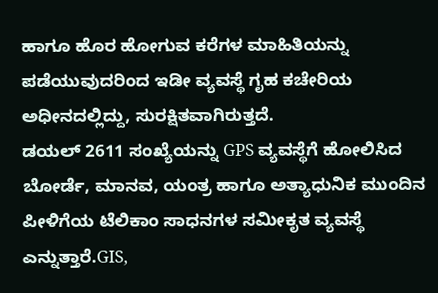ಹಾಗೂ ಹೊರ ಹೋಗುವ ಕರೆಗಳ ಮಾಹಿತಿಯನ್ನು ಪಡೆಯುವುದರಿಂದ ಇಡೀ ವ್ಯವಸ್ಥೆ ಗೃಹ ಕಚೇರಿಯ ಅಧೀನದಲ್ಲಿದ್ದು, ಸುರಕ್ಷಿತವಾಗಿರುತ್ತದೆ.
ಡಯಲ್ 2611 ಸಂಖ್ಯೆಯನ್ನು GPS ವ್ಯವಸ್ಥೆಗೆ ಹೋಲಿಸಿದ ಬೋರ್ಡೆ, ಮಾನವ, ಯಂತ್ರ ಹಾಗೂ ಅತ್ಯಾಧುನಿಕ ಮುಂದಿನ ಪೀಳಿಗೆಯ ಟೆಲಿಕಾಂ ಸಾಧನಗಳ ಸಮೀಕೃತ ವ್ಯವಸ್ಥೆ ಎನ್ನುತ್ತಾರೆ.GIS,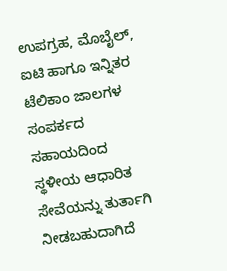ಉಪಗ್ರಹ, ಮೊಬೈಲ್, ಐಟಿ ಹಾಗೂ ಇನ್ನಿತರ ಟೆಲಿಕಾಂ ಜಾಲಗಳ ಸಂಪರ್ಕದ ಸಹಾಯದಿಂದ ಸ್ಥಳೀಯ ಆಧಾರಿತ ಸೇವೆಯನ್ನು ತುರ್ತಾಗಿ ನೀಡಬಹುದಾಗಿದೆ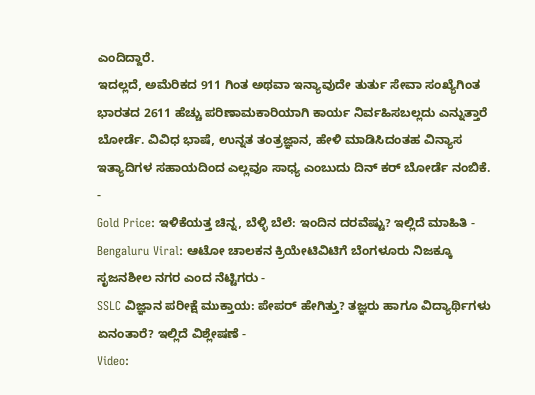ಎಂದಿದ್ದಾರೆ.
ಇದಲ್ಲದೆ, ಅಮೆರಿಕದ 911 ಗಿಂತ ಅಥವಾ ಇನ್ಯಾವುದೇ ತುರ್ತು ಸೇವಾ ಸಂಖ್ಯೆಗಿಂತ ಭಾರತದ 2611 ಹೆಚ್ಚು ಪರಿಣಾಮಕಾರಿಯಾಗಿ ಕಾರ್ಯ ನಿರ್ವಹಿಸಬಲ್ಲದು ಎನ್ನುತ್ತಾರೆ ಬೋರ್ಡೆ. ವಿವಿಧ ಭಾಷೆ, ಉನ್ನತ ತಂತ್ರಜ್ಞಾನ, ಹೇಳಿ ಮಾಡಿಸಿದಂತಹ ವಿನ್ಯಾಸ ಇತ್ಯಾದಿಗಳ ಸಹಾಯದಿಂದ ಎಲ್ಲವೂ ಸಾಧ್ಯ ಎಂಬುದು ದಿನ್ ಕರ್ ಬೋರ್ಡೆ ನಂಬಿಕೆ.
-
Gold Price: ಇಳಿಕೆಯತ್ತ ಚಿನ್ನ, ಬೆಳ್ಳಿ ಬೆಲೆ: ಇಂದಿನ ದರವೆಷ್ಟು? ಇಲ್ಲಿದೆ ಮಾಹಿತಿ -
Bengaluru Viral: ಆಟೋ ಚಾಲಕನ ಕ್ರಿಯೇಟಿವಿಟಿಗೆ ಬೆಂಗಳೂರು ನಿಜಕ್ಕೂ ಸೃಜನಶೀಲ ನಗರ ಎಂದ ನೆಟ್ಟಿಗರು -
SSLC ವಿಜ್ಞಾನ ಪರೀಕ್ಷೆ ಮುಕ್ತಾಯ: ಪೇಪರ್ ಹೇಗಿತ್ತು? ತಜ್ಞರು ಹಾಗೂ ವಿದ್ಯಾರ್ಥಿಗಳು ಏನಂತಾರೆ? ಇಲ್ಲಿದೆ ವಿಶ್ಲೇಷಣೆ -
Video: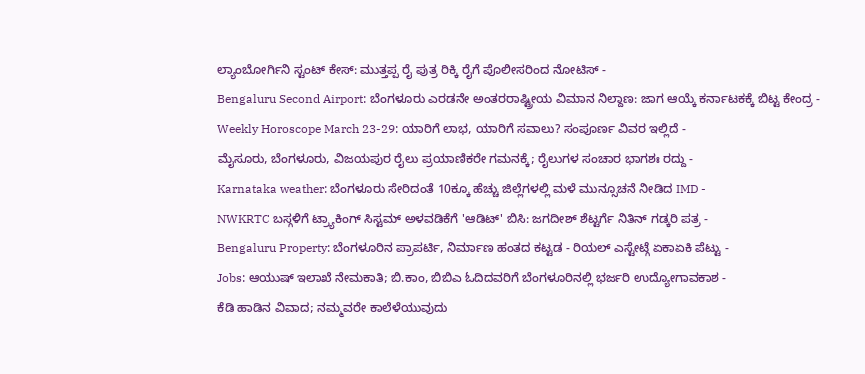ಲ್ಯಾಂಬೋರ್ಗಿನಿ ಸ್ಟಂಟ್ ಕೇಸ್: ಮುತ್ತಪ್ಪ ರೈ ಪುತ್ರ ರಿಕ್ಕಿ ರೈಗೆ ಪೊಲೀಸರಿಂದ ನೋಟಿಸ್ -
Bengaluru Second Airport: ಬೆಂಗಳೂರು ಎರಡನೇ ಅಂತರರಾಷ್ಟ್ರೀಯ ವಿಮಾನ ನಿಲ್ದಾಣ: ಜಾಗ ಆಯ್ಕೆ ಕರ್ನಾಟಕಕ್ಕೆ ಬಿಟ್ಟ ಕೇಂದ್ರ -
Weekly Horoscope March 23-29: ಯಾರಿಗೆ ಲಾಭ, ಯಾರಿಗೆ ಸವಾಲು? ಸಂಪೂರ್ಣ ವಿವರ ಇಲ್ಲಿದೆ -
ಮೈಸೂರು, ಬೆಂಗಳೂರು, ವಿಜಯಪುರ ರೈಲು ಪ್ರಯಾಣಿಕರೇ ಗಮನಕ್ಕೆ; ರೈಲುಗಳ ಸಂಚಾರ ಭಾಗಶಃ ರದ್ದು -
Karnataka weather: ಬೆಂಗಳೂರು ಸೇರಿದಂತೆ 10ಕ್ಕೂ ಹೆಚ್ಚು ಜಿಲ್ಲೆಗಳಲ್ಲಿ ಮಳೆ ಮುನ್ಸೂಚನೆ ನೀಡಿದ IMD -
NWKRTC ಬಸ್ಗಳಿಗೆ ಟ್ರ್ಯಾಕಿಂಗ್ ಸಿಸ್ಟಮ್ ಅಳವಡಿಕೆಗೆ 'ಆಡಿಟ್' ಬಿಸಿ: ಜಗದೀಶ್ ಶೆಟ್ಟರ್ಗೆ ನಿತಿನ್ ಗಡ್ಕರಿ ಪತ್ರ -
Bengaluru Property: ಬೆಂಗಳೂರಿನ ಪ್ರಾಪರ್ಟಿ, ನಿರ್ಮಾಣ ಹಂತದ ಕಟ್ಟಡ - ರಿಯಲ್ ಎಸ್ಟೇಟ್ಗೆ ಏಕಾಏಕಿ ಪೆಟ್ಟು -
Jobs: ಆಯುಷ್ ಇಲಾಖೆ ನೇಮಕಾತಿ; ಬಿ.ಕಾಂ, ಬಿಬಿಎ ಓದಿದವರಿಗೆ ಬೆಂಗಳೂರಿನಲ್ಲಿ ಭರ್ಜರಿ ಉದ್ಯೋಗಾವಕಾಶ -
ಕೆಡಿ ಹಾಡಿನ ವಿವಾದ; ನಮ್ಮವರೇ ಕಾಲೆಳೆಯುವುದು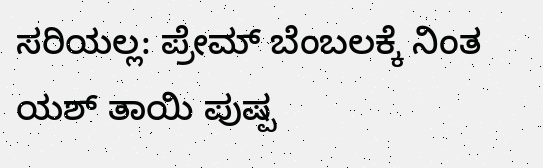ಸರಿಯಲ್ಲ: ಪ್ರೇಮ್ ಬೆಂಬಲಕ್ಕೆ ನಿಂತ ಯಶ್ ತಾಯಿ ಪುಷ್ಪ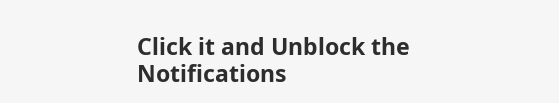Click it and Unblock the Notifications